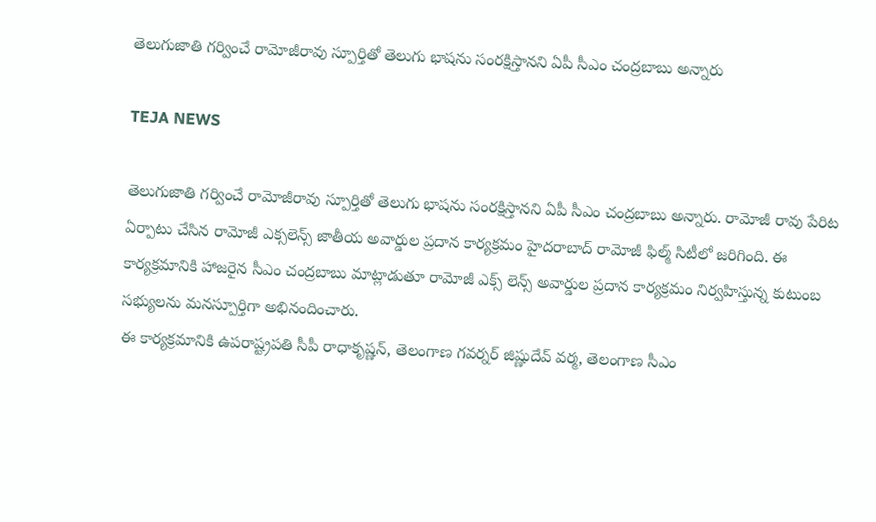తెలుగుజాతి గర్వించే రామోజీరావు స్పూర్తితో తెలుగు భాషను సంరక్షిస్తానని ఏపీ సీఎం చంద్రబాబు అన్నారు

TEJA NEWS

తెలుగుజాతి గర్వించే రామోజీరావు స్పూర్తితో తెలుగు భాషను సంరక్షిస్తానని ఏపీ సీఎం చంద్రబాబు అన్నారు. రామోజీ రావు పేరిట ఏర్పాటు చేసిన రామోజీ ఎక్సలెన్స్ జాతీయ అవార్డుల ప్రదాన కార్యక్రమం హైదరాబాద్ రామోజీ ఫిల్మ్ సిటీలో జరిగింది. ఈ కార్యక్రమానికి హాజరైన సీఎం చంద్రబాబు మాట్లాడుతూ రామోజీ ఎక్స్ లెన్స్ అవార్డుల ప్రదాన కార్యక్రమం నిర్వహిస్తున్న కుటుంబ సభ్యులను మనస్పూర్తిగా అభినందించారు.
ఈ కార్యక్రమానికి ఉపరాష్ట్రపతి సీపీ రాధాకృష్ణన్, తెలంగాణ గవర్నర్ జిష్ణుదేవ్‌ వర్మ, తెలంగాణ సీఎం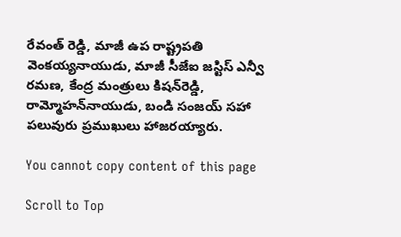రేవంత్‌ రెడ్డి, మాజీ ఉప రాష్ట్రపతి వెంకయ్యనాయుడు, మాజీ సీజేఐ జస్టిస్ ఎన్వీ రమణ, కేంద్ర మంత్రులు కిషన్‌రెడ్డి, రామ్మోహన్‌నాయుడు, బండి సంజయ్ సహా పలువురు ప్రముఖులు హాజరయ్యారు.

You cannot copy content of this page

Scroll to Top